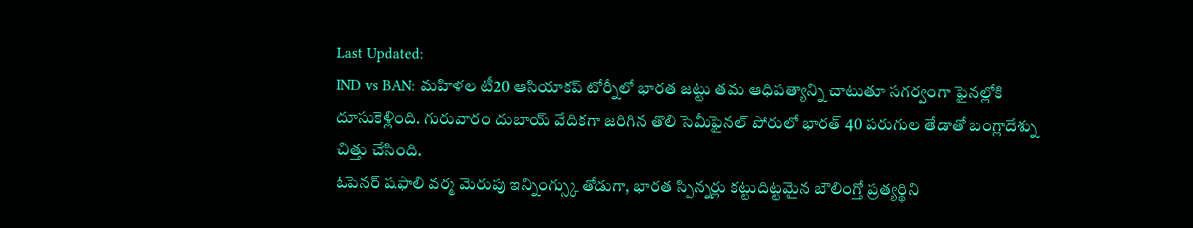Last Updated:
IND vs BAN: మహిళల టీ20 ఆసియాకప్ టోర్నీలో భారత జట్టు తమ ఆధిపత్యాన్ని చాటుతూ సగర్వంగా ఫైనల్లోకి దూసుకెళ్లింది. గురువారం దుబాయ్ వేదికగా జరిగిన తొలి సెమీఫైనల్ పోరులో భారత్ 40 పరుగుల తేడాతో బంగ్లాదేశ్ను చిత్తు చేసింది.
ఓపెనర్ షఫాలి వర్మ మెరుపు ఇన్నింగ్స్కు తోడుగా, భారత స్పిన్నర్లు కట్టుదిట్టమైన బౌలింగ్తో ప్రత్యర్థిని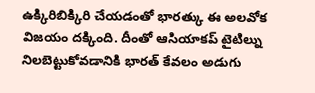ఉక్కిరిబిక్కిరి చేయడంతో భారత్కు ఈ అలవోక విజయం దక్కింది. దీంతో ఆసియాకప్ టైటిల్ను నిలబెట్టుకోవడానికి భారత్ కేవలం అడుగు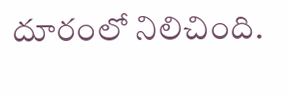దూరంలో నిలిచింది.